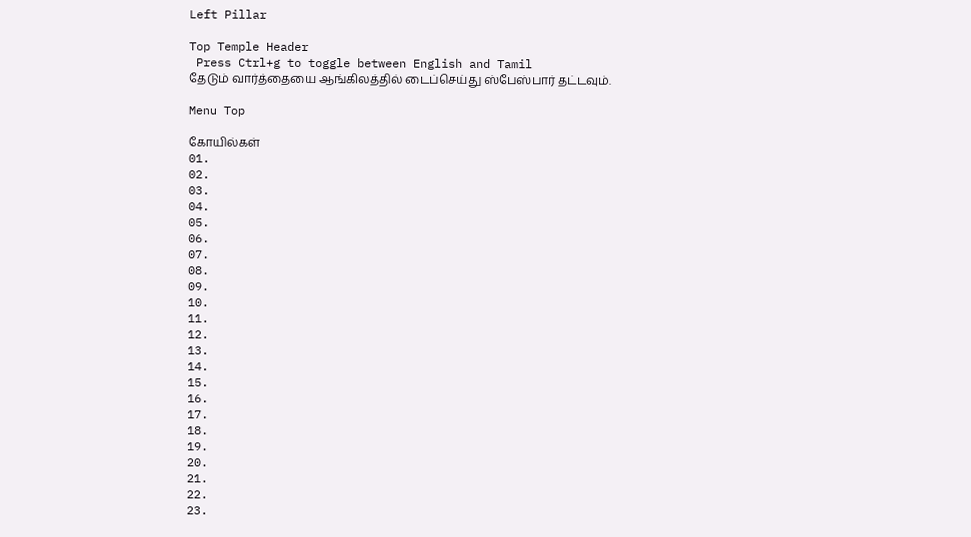Left Pillar

Top Temple Header
 Press Ctrl+g to toggle between English and Tamil
தேடும் வார்த்தையை ஆங்கிலத்தில் டைப்செய்து ஸ்பேஸ்பார் தட்டவும்.

Menu Top

கோயில்கள்
01.
02.
03.
04.
05.
06.
07.
08.
09.
10.
11.
12.
13.
14.
15.
16.
17.
18.
19.
20.
21.
22.
23.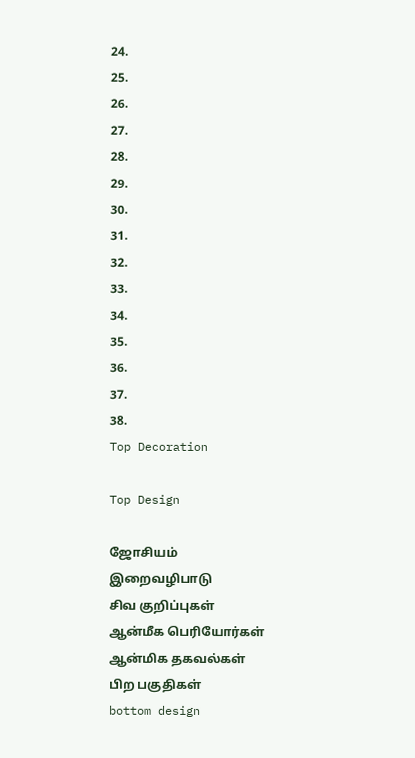24.
25.
26.
27.
28.
29.
30.
31.
32.
33.
34.
35.
36.
37.
38.
Top Decoration

Top Design

ஜோசியம்
இறைவழிபாடு
சிவ குறிப்புகள்
ஆன்மீக பெரியோர்கள்
ஆன்மிக தகவல்கள்
பிற பகுதிகள்
bottom design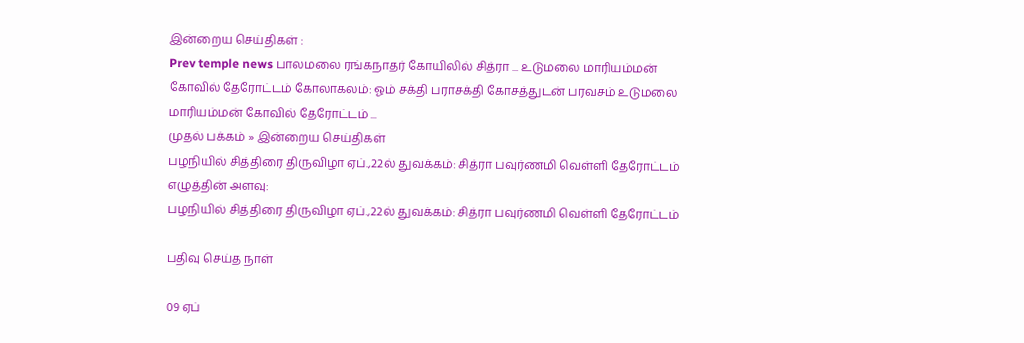இன்றைய செய்திகள் :
Prev temple news பாலமலை ரங்கநாதர் கோயிலில் சித்ரா ... உடுமலை மாரியம்மன் கோவில் தேரோட்டம் கோலாகலம்: ஓம் சக்தி பராசக்தி கோசத்துடன் பரவசம் உடுமலை மாரியம்மன் கோவில் தேரோட்டம் ...
முதல் பக்கம் » இன்றைய செய்திகள்
பழநியில் சித்திரை திருவிழா ஏப்.,22ல் துவக்கம்: சித்ரா பவுர்ணமி வெள்ளி தேரோட்டம்
எழுத்தின் அளவு:
பழநியில் சித்திரை திருவிழா ஏப்.,22ல் துவக்கம்: சித்ரா பவுர்ணமி வெள்ளி தேரோட்டம்

பதிவு செய்த நாள்

09 ஏப்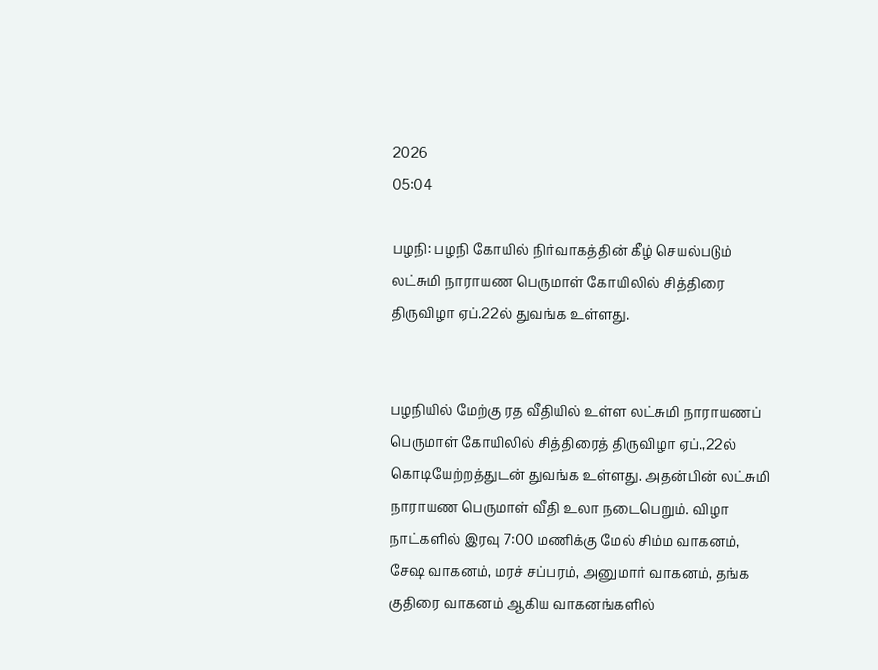2026
05:04

பழநி: பழநி கோயில் நிர்வாகத்தின் கீழ் செயல்படும் லட்சுமி நாராயண பெருமாள் கோயிலில் சித்திரை திருவிழா ஏப்.22ல் துவங்க உள்ளது.


பழநியில் மேற்கு ரத வீதியில் உள்ள லட்சுமி நாராயணப் பெருமாள் கோயிலில் சித்திரைத் திருவிழா ஏப்.,22ல் கொடியேற்றத்துடன் துவங்க உள்ளது. அதன்பின் லட்சுமி நாராயண பெருமாள் வீதி உலா நடைபெறும். விழா நாட்களில் இரவு 7:00 மணிக்கு மேல் சிம்ம வாகனம், சேஷ வாகனம், மரச் சப்பரம், அனுமார் வாகனம், தங்க குதிரை வாகனம் ஆகிய வாகனங்களில்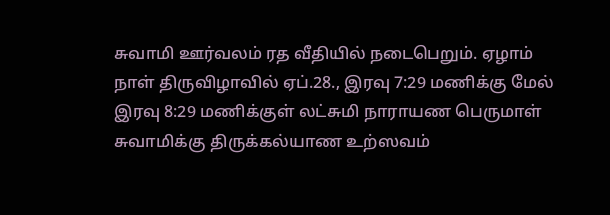சுவாமி ஊர்வலம் ரத வீதியில் நடைபெறும். ஏழாம் நாள் திருவிழாவில் ஏப்.28., இரவு 7:29 மணிக்கு மேல் இரவு 8:29 மணிக்குள் லட்சுமி நாராயண பெருமாள் சுவாமிக்கு திருக்கல்யாண உற்ஸவம்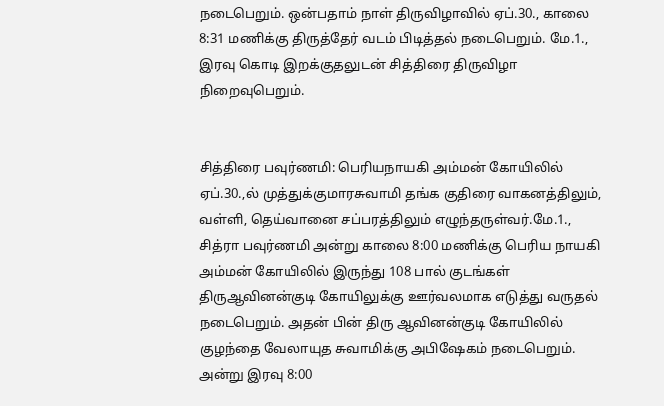நடைபெறும். ஒன்பதாம் நாள் திருவிழாவில் ஏப்.30., காலை 8:31 மணிக்கு திருத்தேர் வடம் பிடித்தல் நடைபெறும். மே.1., இரவு கொடி இறக்குதலுடன் சித்திரை திருவிழா நிறைவுபெறும்.


சித்திரை பவுர்ணமி: பெரியநாயகி அம்மன் கோயிலில் ஏப்.30.,ல் முத்துக்குமாரசுவாமி தங்க குதிரை வாகனத்திலும், வள்ளி, தெய்வானை சப்பரத்திலும் எழுந்தருள்வர்.மே.1., சித்ரா பவுர்ணமி அன்று காலை 8:00 மணிக்கு பெரிய நாயகி அம்மன் கோயிலில் இருந்து 108 பால் குடங்கள் திருஆவினன்குடி கோயிலுக்கு ஊர்வலமாக எடுத்து வருதல் நடைபெறும். அதன் பின் திரு ஆவினன்குடி கோயிலில் குழந்தை வேலாயுத சுவாமிக்கு அபிஷேகம் நடைபெறும். அன்று இரவு 8:00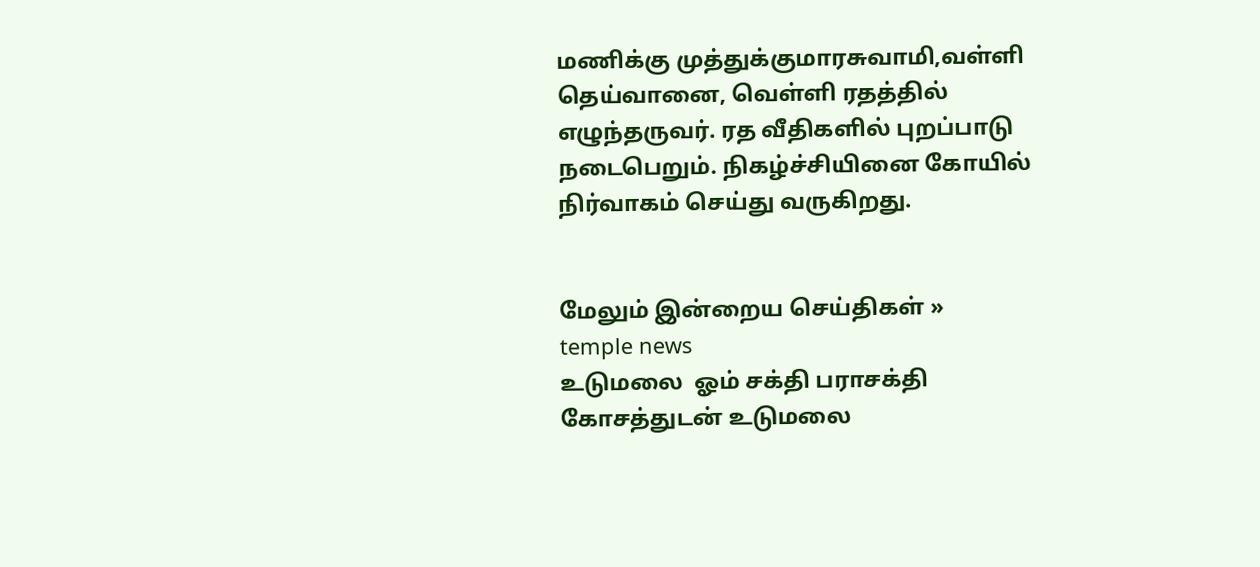மணிக்கு முத்துக்குமாரசுவாமி,வள்ளி தெய்வானை, வெள்ளி ரதத்தில் எழுந்தருவர். ரத வீதிகளில் புறப்பாடு நடைபெறும். நிகழ்ச்சியினை கோயில் நிர்வாகம் செய்து வருகிறது.


மேலும் இன்றைய செய்திகள் »
temple news
உடுமலை  ஓம் சக்தி பராசக்தி கோசத்துடன் உடுமலை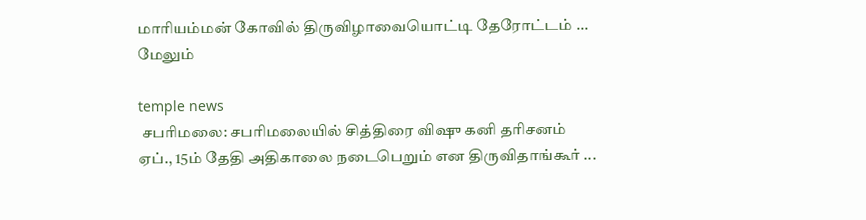மாரியம்மன் கோவில் திருவிழாவையொட்டி தேரோட்டம் ... மேலும்

temple news
 சபரிமலை: சபரிமலையில் சித்திரை விஷு கனி தரிசனம் ஏப்., 15ம் தேதி அதிகாலை நடைபெறும் என திருவிதாங்கூர் ...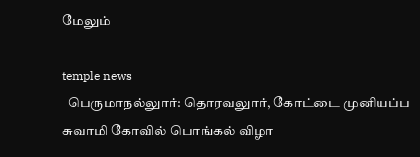மேலும்

temple news
  பெருமாநல்லுார்: தொரவலுார், கோட்டை முனியப்ப சுவாமி கோவில் பொங்கல் விழா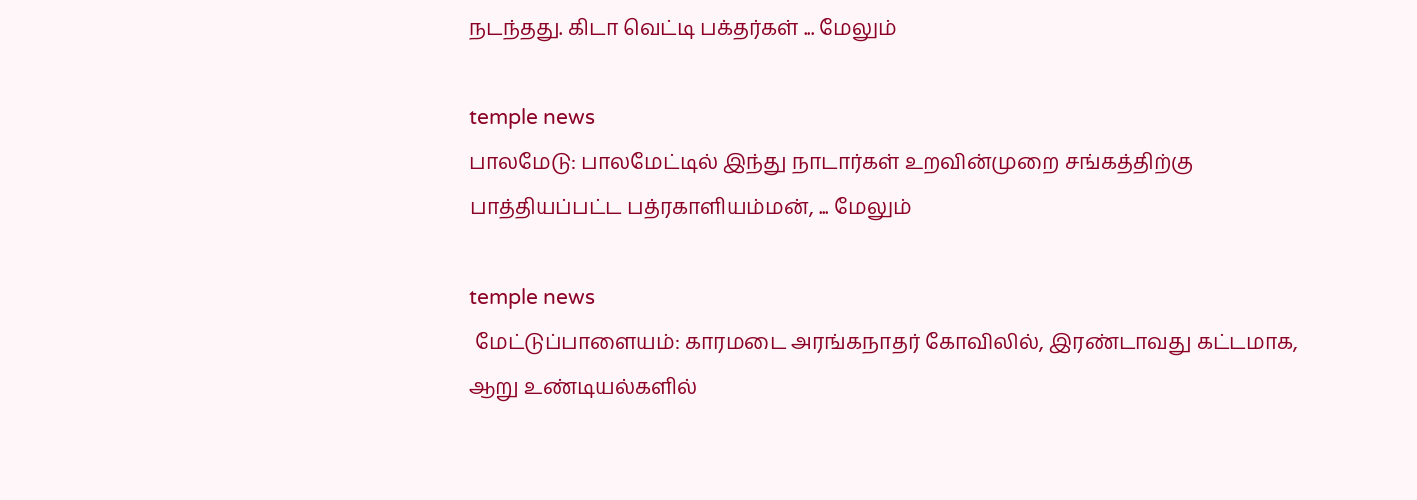நடந்தது. கிடா வெட்டி பக்தர்கள் ... மேலும்

temple news
பாலமேடு: பாலமேட்டில் இந்து நாடார்கள் உறவின்முறை சங்கத்திற்கு பாத்தியப்பட்ட பத்ரகாளியம்மன், ... மேலும்

temple news
 மேட்டுப்பாளையம்: காரமடை அரங்கநாதர் கோவிலில், இரண்டாவது கட்டமாக, ஆறு உண்டியல்களில்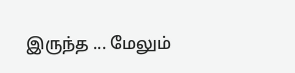இருந்த ... மேலும்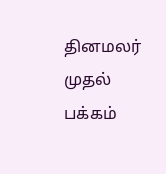தினமலர் முதல் பக்கம்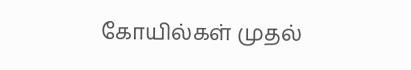கோயில்கள் முதல்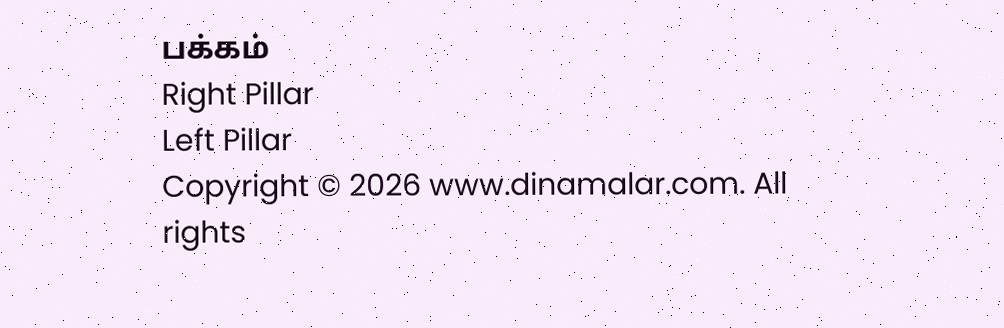பக்கம்
Right Pillar
Left Pillar
Copyright © 2026 www.dinamalar.com. All rights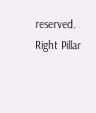reserved.
Right Pillar